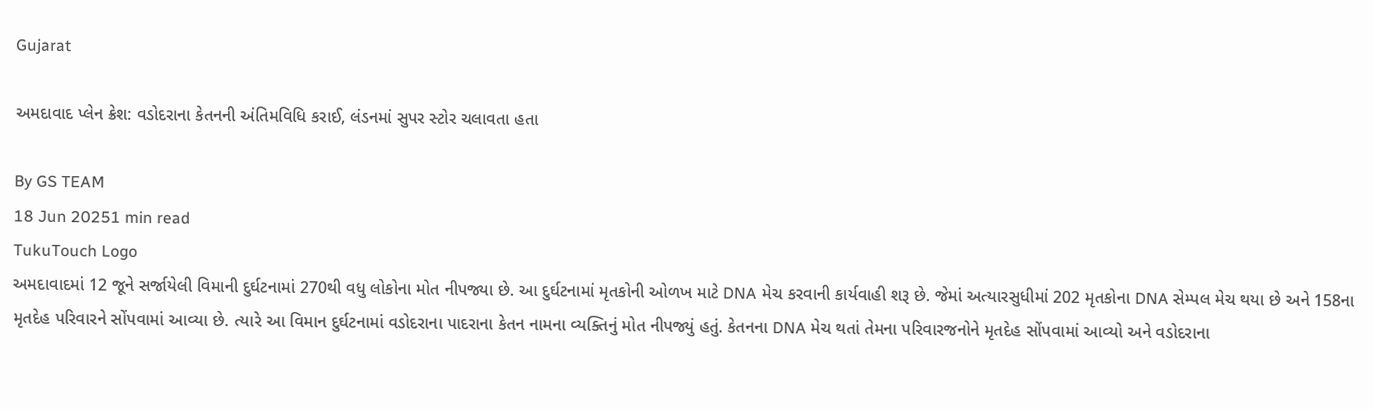Gujarat

અમદાવાદ પ્લેન ક્રેશ: વડોદરાના કેતનની અંતિમવિધિ કરાઈ, લંડનમાં સુપર સ્ટોર ચલાવતા હતા

By GS TEAM
18 Jun 20251 min read
TukuTouch Logo
અમદાવાદમાં 12 જૂને સર્જાયેલી વિમાની દુર્ઘટનામાં 270થી વધુ લોકોના મોત નીપજ્યા છે. આ દુર્ઘટનામાં મૃતકોની ઓળખ માટે DNA મેચ કરવાની કાર્યવાહી શરૂ છે. જેમાં અત્યારસુધીમાં 202 મૃતકોના DNA સેમ્પલ મેચ થયા છે અને 158ના મૃતદેહ પરિવારને સોંપવામાં આવ્યા છે. ત્યારે આ વિમાન દુર્ઘટનામાં વડોદરાના પાદરાના કેતન નામના વ્યક્તિનું મોત નીપજ્યું હતું. કેતનના DNA મેચ થતાં તેમના પરિવારજનોને મૃતદેહ સોંપવામાં આવ્યો અને વડોદરાના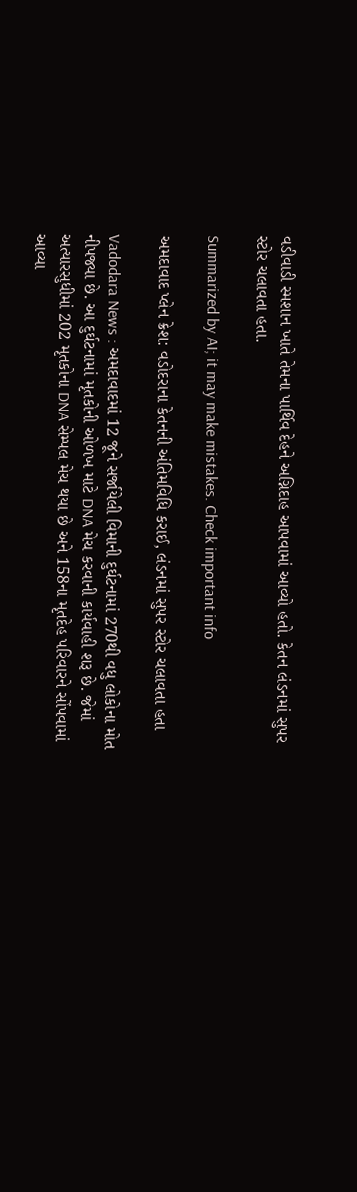વડીવાડી સ્મશાન ખાતે તેમના પાર્થિવ દેહને અગ્નિદાહ આપવામાં આવ્યો હતો. કેતન લંડનમાં સુપર સ્ટોર ચલાવતા હતા.

Summarized by AI; it may make mistakes. Check important info

અમદાવાદ પ્લેન ક્રેશ: વડોદરાના કેતનની અંતિમવિધિ કરાઈ, લંડનમાં સુપર સ્ટોર ચલાવતા હતા

Vadodara News : અમદાવાદમાં 12 જૂને સર્જાયેલી વિમાની દુર્ઘટનામાં 270થી વધુ લોકોના મોત નીપજ્યા છે. આ દુર્ઘટનામાં મૃતકોની ઓળખ માટે DNA મેચ કરવાની કાર્યવાહી શરૂ છે. જેમાં અત્યારસુધીમાં 202 મૃતકોના DNA સેમ્પલ મેચ થયા છે અને 158ના મૃતદેહ પરિવારને સોંપવામાં આવ્યા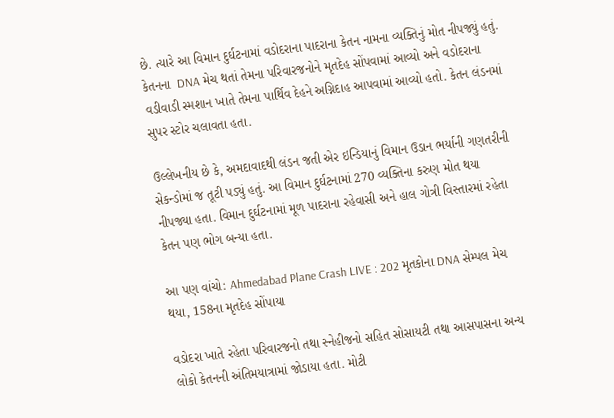છે. ત્યારે આ વિમાન દુર્ઘટનામાં વડોદરાના પાદરાના કેતન નામના વ્યક્તિનું મોત નીપજ્યું હતું. કેતનના  DNA મેચ થતાં તેમના પરિવારજનોને મૃતદેહ સોંપવામાં આવ્યો અને વડોદરાના વડીવાડી સ્મશાન ખાતે તેમના પાર્થિવ દેહને અગ્નિદાહ આપવામાં આવ્યો હતો. કેતન લંડનમાં સુપર સ્ટોર ચલાવતા હતા.

ઉલ્લેખનીય છે કે, અમદાવાદથી લંડન જતી એર ઇન્ડિયાનું વિમાન ઉડાન ભર્યાની ગણતરીની સેકન્ડોમાં જ તૂટી પડ્યું હતું. આ વિમાન દુર્ઘટનામાં 270 વ્યક્તિના કરુણ મોત થયા નીપજ્યા હતા. વિમાન દુર્ઘટનામાં મૂળ પાદરાના રહેવાસી અને હાલ ગોત્રી વિસ્તારમાં રહેતા કેતન પણ ભોગ બન્યા હતા.

આ પણ વાંચો: Ahmedabad Plane Crash LIVE : 202 મૃતકોના DNA સેમ્પલ મેચ થયા, 158ના મૃતદેહ સોંપાયા

વડોદરા ખાતે રહેતા પરિવારજનો તથા સ્નેહીજનો સહિત સોસાયટી તથા આસપાસના અન્ય લોકો કેતનની અંતિમયાત્રામાં જોડાયા હતા. મોટી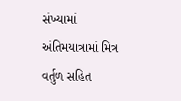સંખ્યામાં અંતિમયાત્રામાં મિત્ર વર્તુળ સહિત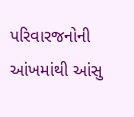પરિવારજનોની આંખમાંથી આંસુ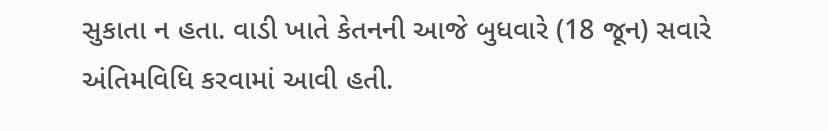સુકાતા ન હતા. વાડી ખાતે કેતનની આજે બુધવારે (18 જૂન) સવારે અંતિમવિધિ કરવામાં આવી હતી.